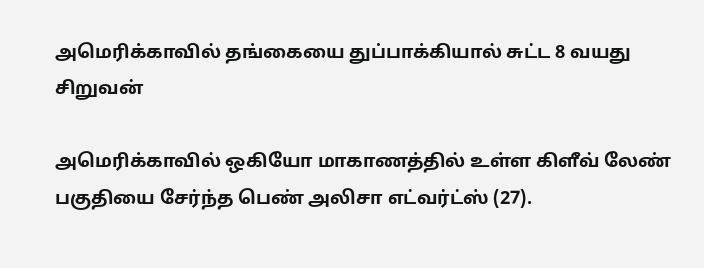அமெரிக்காவில் தங்கையை துப்பாக்கியால் சுட்ட 8 வயது சிறுவன்

அமெரிக்காவில் ஒகியோ மாகாணத்தில் உள்ள கிளீவ் லேண் பகுதியை சேர்ந்த பெண் அலிசா எட்வர்ட்ஸ் (27).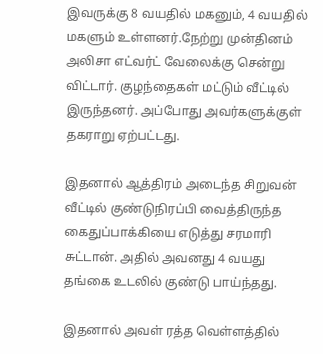இவருக்கு 8 வயதில் மகனும், 4 வயதில் மகளும் உள்ளனர்.நேற்று முன்தினம் அலிசா எட்வர்ட் வேலைக்கு சென்று விட்டார். குழந்தைகள் மட்டும் வீட்டில் இருந்தனர். அப்போது அவர்களுக்குள் தகராறு ஏற்பட்டது.

இதனால் ஆத்திரம் அடைந்த சிறுவன் வீட்டில் குண்டுநிரப்பி வைத்திருந்த கைதுப்பாக்கியை எடுத்து சரமாரி சுட்டான். அதில் அவனது 4 வயது தங்கை உடலில் குண்டு பாய்ந்தது.

இதனால் அவள் ரத்த வெள்ளத்தில்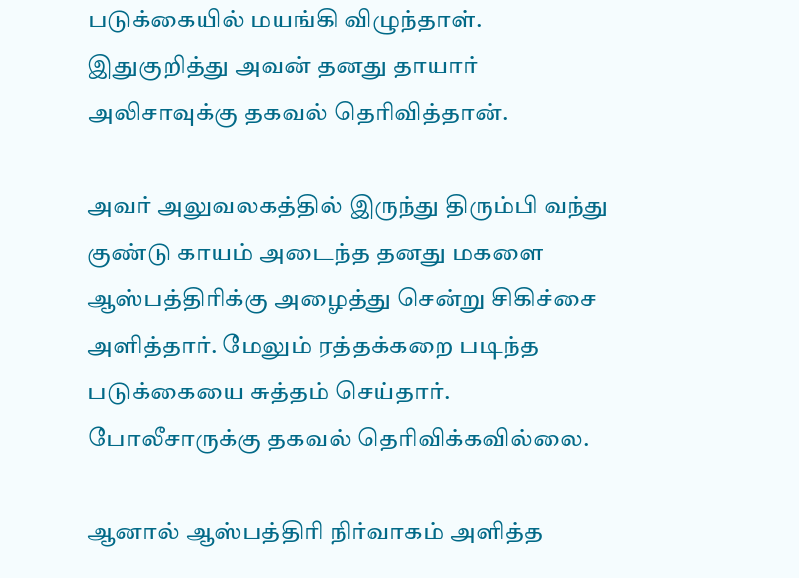படுக்கையில் மயங்கி விழுந்தாள். இதுகுறித்து அவன் தனது தாயார் அலிசாவுக்கு தகவல் தெரிவித்தான்.

அவர் அலுவலகத்தில் இருந்து திரும்பி வந்து குண்டு காயம் அடைந்த தனது மகளை ஆஸ்பத்திரிக்கு அழைத்து சென்று சிகிச்சை அளித்தார். மேலும் ரத்தக்கறை படிந்த படுக்கையை சுத்தம் செய்தார். போலீசாருக்கு தகவல் தெரிவிக்கவில்லை.

ஆனால் ஆஸ்பத்திரி நிர்வாகம் அளித்த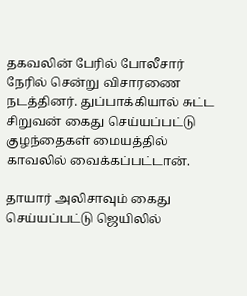தகவலின் பேரில் போலீசார் நேரில் சென்று விசாரணை நடத்தினர். துப்பாக்கியால் சுட்ட சிறுவன் கைது செய்யப்பட்டு குழந்தைகள் மையத்தில் காவலில் வைக்கப்பட்டான்.

தாயார் அலிசாவும் கைது செய்யப்பட்டு ஜெயிலில்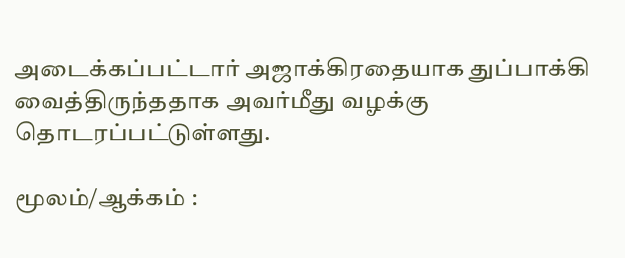அடைக்கப்பட்டார் அஜாக்கிரதையாக துப்பாக்கி வைத்திருந்ததாக அவர்மீது வழக்கு தொடரப்பட்டுள்ளது.

மூலம்/ஆக்கம் :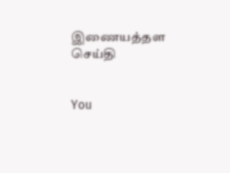இணையத்தள செய்தி


You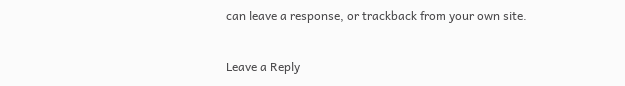can leave a response, or trackback from your own site.

Leave a Reply